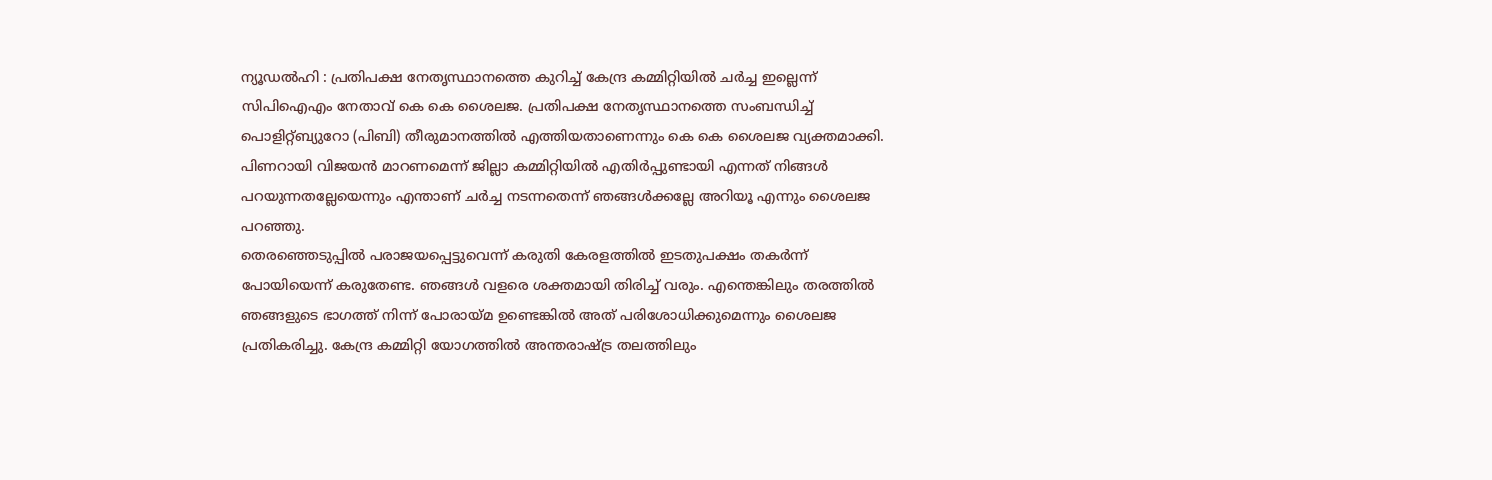ന്യൂഡൽഹി : പ്രതിപക്ഷ നേതൃസ്ഥാനത്തെ കുറിച്ച് കേന്ദ്ര കമ്മിറ്റിയിൽ ചർച്ച ഇല്ലെന്ന് സിപിഐഎം നേതാവ് കെ കെ ശൈലജ. പ്രതിപക്ഷ നേതൃസ്ഥാനത്തെ സംബന്ധിച്ച് പൊളിറ്റ്ബ്യുറോ (പിബി) തീരുമാനത്തിൽ എത്തിയതാണെന്നും കെ കെ ശൈലജ വ്യക്തമാക്കി. പിണറായി വിജയൻ മാറണമെന്ന് ജില്ലാ കമ്മിറ്റിയിൽ എതിർപ്പുണ്ടായി എന്നത് നിങ്ങൾ പറയുന്നതല്ലേയെന്നും എന്താണ് ചർച്ച നടന്നതെന്ന് ഞങ്ങൾക്കല്ലേ അറിയൂ എന്നും ശൈലജ പറഞ്ഞു.
തെരഞ്ഞെടുപ്പിൽ പരാജയപ്പെട്ടുവെന്ന് കരുതി കേരളത്തിൽ ഇടതുപക്ഷം തകർന്ന് പോയിയെന്ന് കരുതേണ്ട. ഞങ്ങൾ വളരെ ശക്തമായി തിരിച്ച് വരും. എന്തെങ്കിലും തരത്തിൽ ഞങ്ങളുടെ ഭാഗത്ത് നിന്ന് പോരായ്മ ഉണ്ടെങ്കിൽ അത് പരിശോധിക്കുമെന്നും ശൈലജ പ്രതികരിച്ചു. കേന്ദ്ര കമ്മിറ്റി യോഗത്തിൽ അന്തരാഷ്ട്ര തലത്തിലും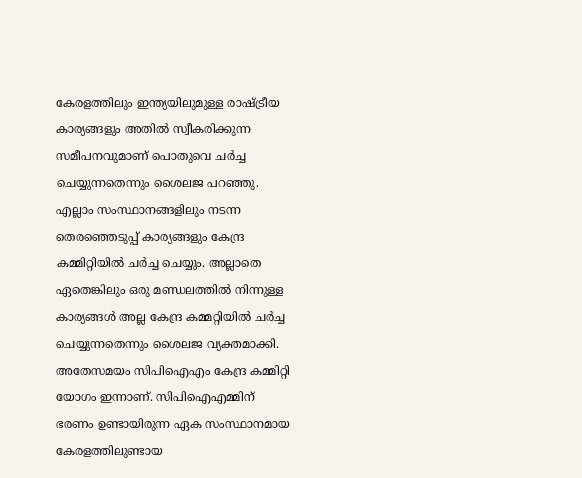കേരളത്തിലും ഇന്ത്യയിലുമുള്ള രാഷ്ട്രീയ കാര്യങ്ങളും അതിൽ സ്വീകരിക്കുന്ന സമീപനവുമാണ് പൊതുവെ ചർച്ച ചെയ്യുന്നതെന്നും ശൈലജ പറഞ്ഞു. എല്ലാം സംസ്ഥാനങ്ങളിലും നടന്ന തെരഞ്ഞെടുപ്പ് കാര്യങ്ങളും കേന്ദ്ര കമ്മിറ്റിയിൽ ചർച്ച ചെയ്യും. അല്ലാതെ ഏതെങ്കിലും ഒരു മണ്ഡലത്തിൽ നിന്നുള്ള കാര്യങ്ങൾ അല്ല കേന്ദ്ര കമ്മറ്റിയിൽ ചർച്ച ചെയ്യുന്നതെന്നും ശൈലജ വ്യക്തമാക്കി.
അതേസമയം സിപിഐഎം കേന്ദ്ര കമ്മിറ്റി യോഗം ഇന്നാണ്. സിപിഐഎമ്മിന് ഭരണം ഉണ്ടായിരുന്ന ഏക സംസ്ഥാനമായ കേരളത്തിലുണ്ടായ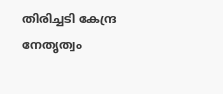തിരിച്ചടി കേന്ദ്ര നേതൃത്വം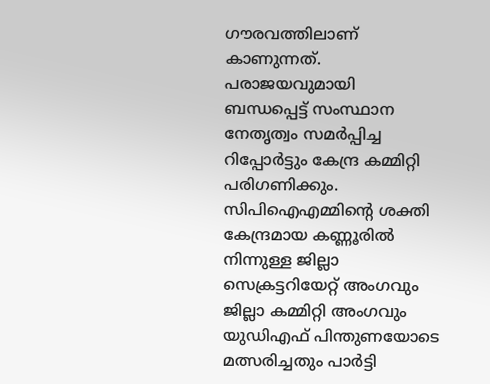ഗൗരവത്തിലാണ് കാണുന്നത്. പരാജയവുമായി ബന്ധപ്പെട്ട് സംസ്ഥാന നേതൃത്വം സമർപ്പിച്ച റിപ്പോർട്ടും കേന്ദ്ര കമ്മിറ്റി പരിഗണിക്കും. സിപിഐഎമ്മിൻ്റെ ശക്തി കേന്ദ്രമായ കണ്ണൂരിൽ നിന്നുള്ള ജില്ലാ സെക്രട്ടറിയേറ്റ് അംഗവും ജില്ലാ കമ്മിറ്റി അംഗവും യുഡിഎഫ് പിന്തുണയോടെ മത്സരിച്ചതും പാർട്ടി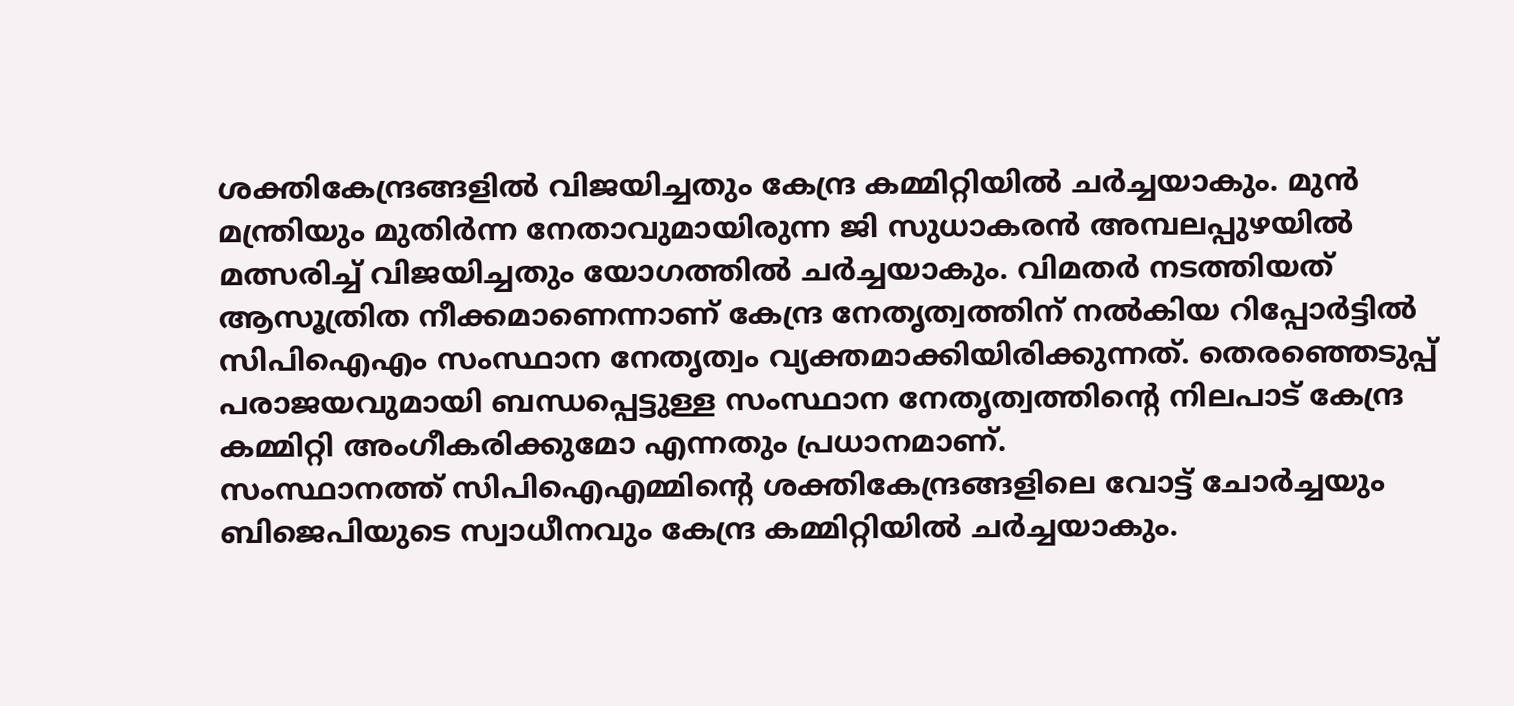ശക്തികേന്ദ്രങ്ങളിൽ വിജയിച്ചതും കേന്ദ്ര കമ്മിറ്റിയിൽ ചർച്ചയാകും. മുൻ മന്ത്രിയും മുതിർന്ന നേതാവുമായിരുന്ന ജി സുധാകരൻ അമ്പലപ്പുഴയിൽ മത്സരിച്ച് വിജയിച്ചതും യോഗത്തിൽ ചർച്ചയാകും. വിമതർ നടത്തിയത് ആസൂത്രിത നീക്കമാണെന്നാണ് കേന്ദ്ര നേതൃത്വത്തിന് നൽകിയ റിപ്പോർട്ടിൽ സിപിഐഎം സംസ്ഥാന നേതൃത്വം വ്യക്തമാക്കിയിരിക്കുന്നത്. തെരഞ്ഞെടുപ്പ് പരാജയവുമായി ബന്ധപ്പെട്ടുള്ള സംസ്ഥാന നേതൃത്വത്തിൻ്റെ നിലപാട് കേന്ദ്ര കമ്മിറ്റി അംഗീകരിക്കുമോ എന്നതും പ്രധാനമാണ്.
സംസ്ഥാനത്ത് സിപിഐഎമ്മിൻ്റെ ശക്തികേന്ദ്രങ്ങളിലെ വോട്ട് ചോർച്ചയും ബിജെപിയുടെ സ്വാധീനവും കേന്ദ്ര കമ്മിറ്റിയിൽ ചർച്ചയാകും.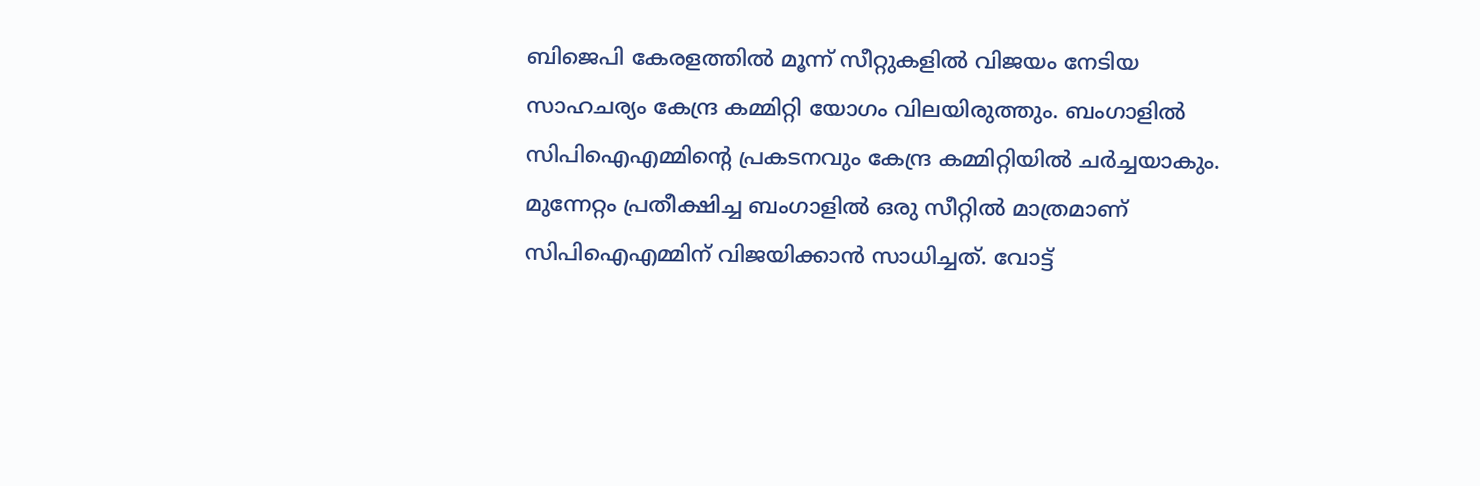ബിജെപി കേരളത്തിൽ മൂന്ന് സീറ്റുകളിൽ വിജയം നേടിയ സാഹചര്യം കേന്ദ്ര കമ്മിറ്റി യോഗം വിലയിരുത്തും. ബംഗാളിൽ സിപിഐഎമ്മിൻ്റെ പ്രകടനവും കേന്ദ്ര കമ്മിറ്റിയിൽ ചർച്ചയാകും. മുന്നേറ്റം പ്രതീക്ഷിച്ച ബംഗാളിൽ ഒരു സീറ്റിൽ മാത്രമാണ് സിപിഐഎമ്മിന് വിജയിക്കാൻ സാധിച്ചത്. വോട്ട്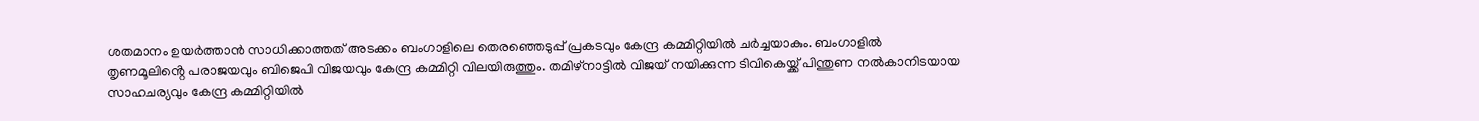ശതമാനം ഉയർത്താൻ സാധിക്കാത്തത് അടക്കം ബംഗാളിലെ തെരഞ്ഞെടുപ്പ് പ്രകടവും കേന്ദ്ര കമ്മിറ്റിയിൽ ചർച്ചയാകും. ബംഗാളിൽ തൃണമൂലിൻ്റെ പരാജയവും ബിജെപി വിജയവും കേന്ദ്ര കമ്മിറ്റി വിലയിരുത്തും. തമിഴ്നാട്ടിൽ വിജയ് നയിക്കുന്ന ടിവികെയ്ക്ക് പിന്തുണ നൽകാനിടയായ സാഹചര്യവും കേന്ദ്ര കമ്മിറ്റിയിൽ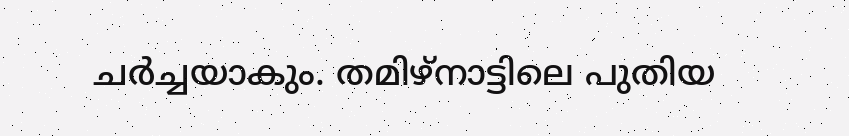ചർച്ചയാകും. തമിഴ്നാട്ടിലെ പുതിയ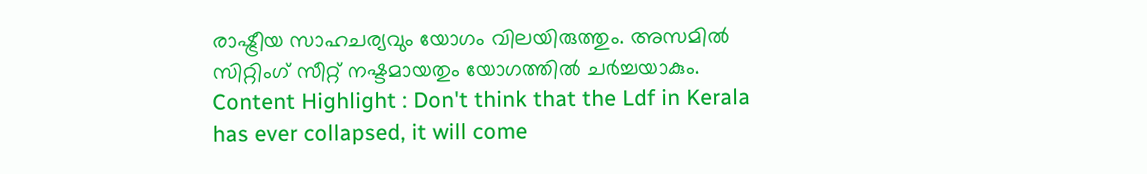രാഷ്ട്രീയ സാഹചര്യവും യോഗം വിലയിരുത്തും. അസമിൽ സിറ്റിംഗ് സീറ്റ് നഷ്ടമായതും യോഗത്തിൽ ചർച്ചയാകും.
Content Highlight : Don't think that the Ldf in Kerala has ever collapsed, it will come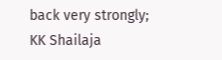back very strongly; KK Shailaja